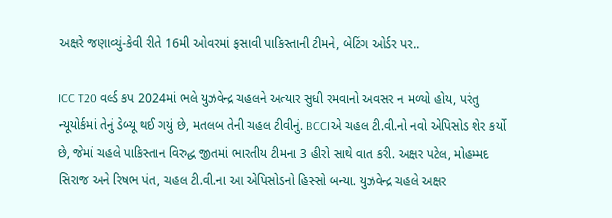અક્ષરે જણાવ્યું-કેવી રીતે 16મી ઓવરમાં ફસાવી પાકિસ્તાની ટીમને, બેટિંગ ઓર્ડર પર..

ICC T20 વર્લ્ડ કપ 2024માં ભલે યુઝવેન્દ્ર ચહલને અત્યાર સુધી રમવાનો અવસર ન મળ્યો હોય, પરંતુ ન્યૂયોર્કમાં તેનું ડેબ્યૂ થઈ ગયું છે, મતલબ તેની ચહલ ટીવીનું. BCCIએ ચહલ ટી.વી.નો નવો એપિસોડ શેર કર્યો છે, જેમાં ચહલે પાકિસ્તાન વિરુદ્ધ જીતમાં ભારતીય ટીમના 3 હીરો સાથે વાત કરી. અક્ષર પટેલ, મોહમ્મદ સિરાજ અને રિષભ પંત, ચહલ ટી.વી.ના આ એપિસોડનો હિસ્સો બન્યા. યુઝવેન્દ્ર ચહલે અક્ષર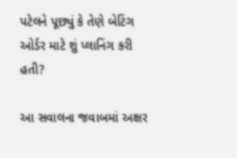પટેલને પૂછ્યું કે તેણે બેટિંગ ઓર્ડર માટે શું પ્લાનિંગ કરી હતી?

આ સવાલના જવાબમાં અક્ષર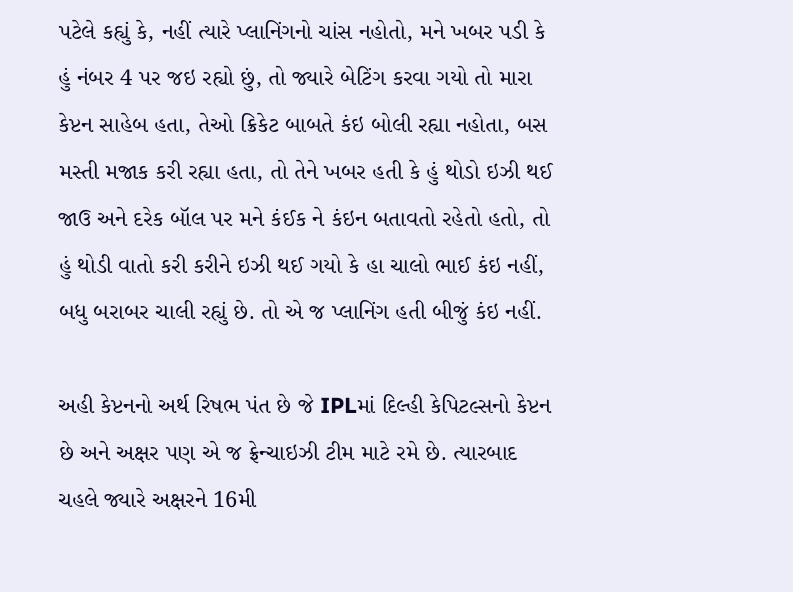પટેલે કહ્યું કે, નહીં ત્યારે પ્લાનિંગનો ચાંસ નહોતો, મને ખબર પડી કે હું નંબર 4 પર જઇ રહ્યો છું, તો જ્યારે બેટિંગ કરવા ગયો તો મારા કેપ્ટન સાહેબ હતા, તેઓ ક્રિકેટ બાબતે કંઇ બોલી રહ્યા નહોતા, બસ મસ્તી મજાક કરી રહ્યા હતા, તો તેને ખબર હતી કે હું થોડો ઇઝી થઈ જાઉ અને દરેક બૉલ પર મને કંઈક ને કંઇન બતાવતો રહેતો હતો, તો હું થોડી વાતો કરી કરીને ઇઝી થઈ ગયો કે હા ચાલો ભાઈ કંઇ નહીં, બધુ બરાબર ચાલી રહ્યું છે. તો એ જ પ્લાનિંગ હતી બીજું કંઇ નહીં.

અહી કેપ્ટનનો અર્થ રિષભ પંત છે જે IPLમાં દિલ્હી કેપિટલ્સનો કેપ્ટન છે અને અક્ષર પણ એ જ ફ્રેન્ચાઇઝી ટીમ માટે રમે છે. ત્યારબાદ ચહલે જ્યારે અક્ષરને 16મી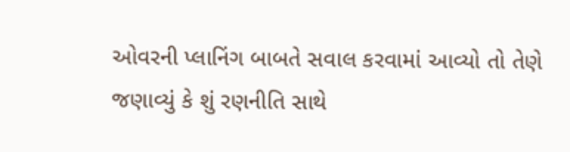ઓવરની પ્લાનિંગ બાબતે સવાલ કરવામાં આવ્યો તો તેણે જણાવ્યું કે શું રણનીતિ સાથે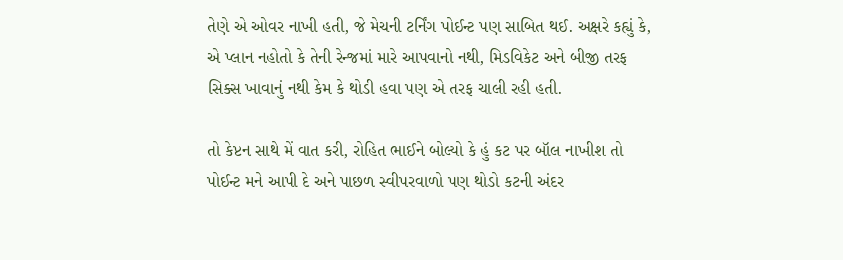તેણે એ ઓવર નાખી હતી, જે મેચની ટર્નિંગ પોઈન્ટ પણ સાબિત થઈ. અક્ષરે કહ્યું કે, એ પ્લાન નહોતો કે તેની રેન્જમાં મારે આપવાનો નથી, મિડવિકેટ અને બીજી તરફ સિક્સ ખાવાનું નથી કેમ કે થોડી હવા પણ એ તરફ ચાલી રહી હતી.

તો કેપ્ટન સાથે મેં વાત કરી, રોહિત ભાઈને બોલ્યો કે હું કટ પર બૉલ નાખીશ તો પોઈન્ટ મને આપી દે અને પાછળ સ્વીપરવાળો પણ થોડો કટની અંદર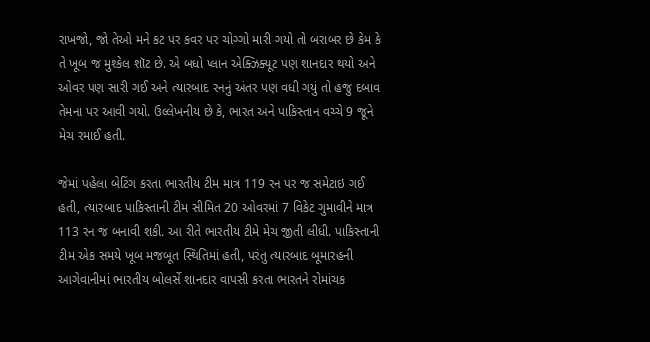રાખજો, જો તેઓ મને કટ પર કવર પર ચોગ્ગો મારી ગયો તો બરાબર છે કેમ કે તે ખૂબ જ મુશ્કેલ શૉટ છે. એ બધો પ્લાન એક્ઝિક્યૂટ પણ શાનદાર થયો અને ઓવર પણ સારી ગઈ અને ત્યારબાદ રનનું અંતર પણ વધી ગયું તો હજુ દબાવ તેમના પર આવી ગયો. ઉલ્લેખનીય છે કે, ભારત અને પાકિસ્તાન વચ્ચે 9 જૂને મેચ રમાઈ હતી.

જેમાં પહેલા બેટિંગ કરતા ભારતીય ટીમ માત્ર 119 રન પર જ સમેટાઇ ગઈ હતી, ત્યારબાદ પાકિસ્તાની ટીમ સીમિત 20 ઓવરમાં 7 વિકેટ ગુમાવીને માત્ર 113 રન જ બનાવી શકી. આ રીતે ભારતીય ટીમે મેચ જીતી લીધી. પાકિસ્તાની ટીમ એક સમયે ખૂબ મજબૂત સ્થિતિમાં હતી, પરંતુ ત્યારબાદ બૂમારહની આગેવાનીમાં ભારતીય બોલર્સે શાનદાર વાપસી કરતા ભારતને રોમાંચક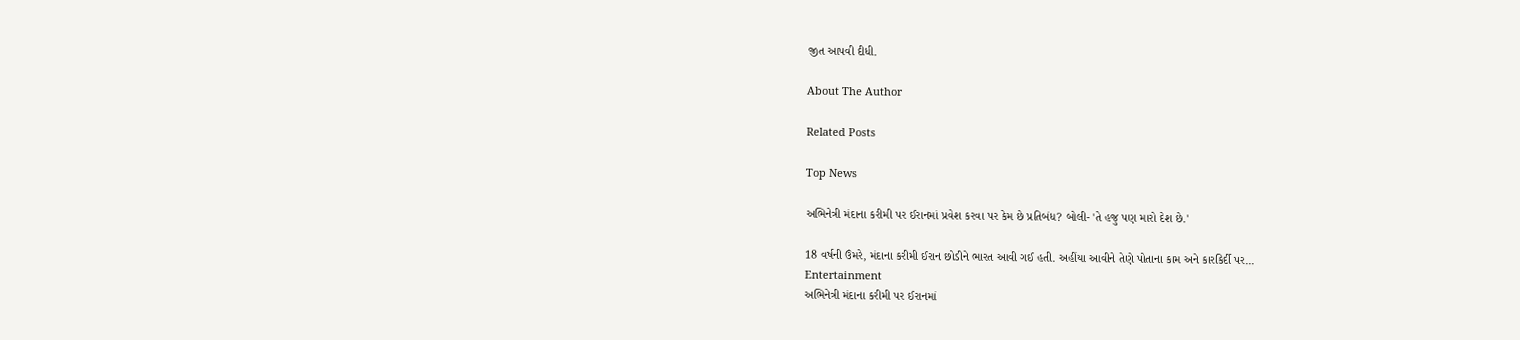જીત આપવી દીધી.

About The Author

Related Posts

Top News

અભિનેત્રી મંદાના કરીમી પર ઈરાનમાં પ્રવેશ કરવા પર કેમ છે પ્રતિબંધ? બોલી- 'તે હજુ પણ મારો દેશ છે.'

18 વર્ષની ઉંમરે, મંદાના કરીમી ઈરાન છોડીને ભારત આવી ગઈ હતી. અહીંયા આવીને તેણે પોતાના કામ અને કારકિર્દી પર...
Entertainment
અભિનેત્રી મંદાના કરીમી પર ઈરાનમાં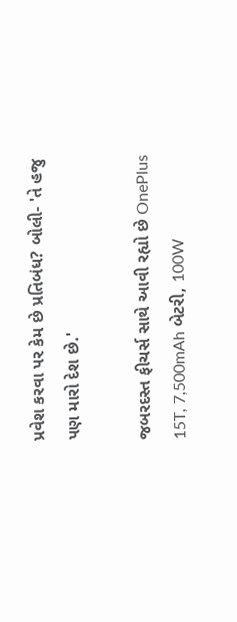પ્રવેશ કરવા પર કેમ છે પ્રતિબંધ? બોલી- 'તે હજુ પણ મારો દેશ છે.'

જબરદસ્ત ફીચર્સ સાથે આવી રહ્યો છે OnePlus 15T, 7,500mAh બેટરી, 100W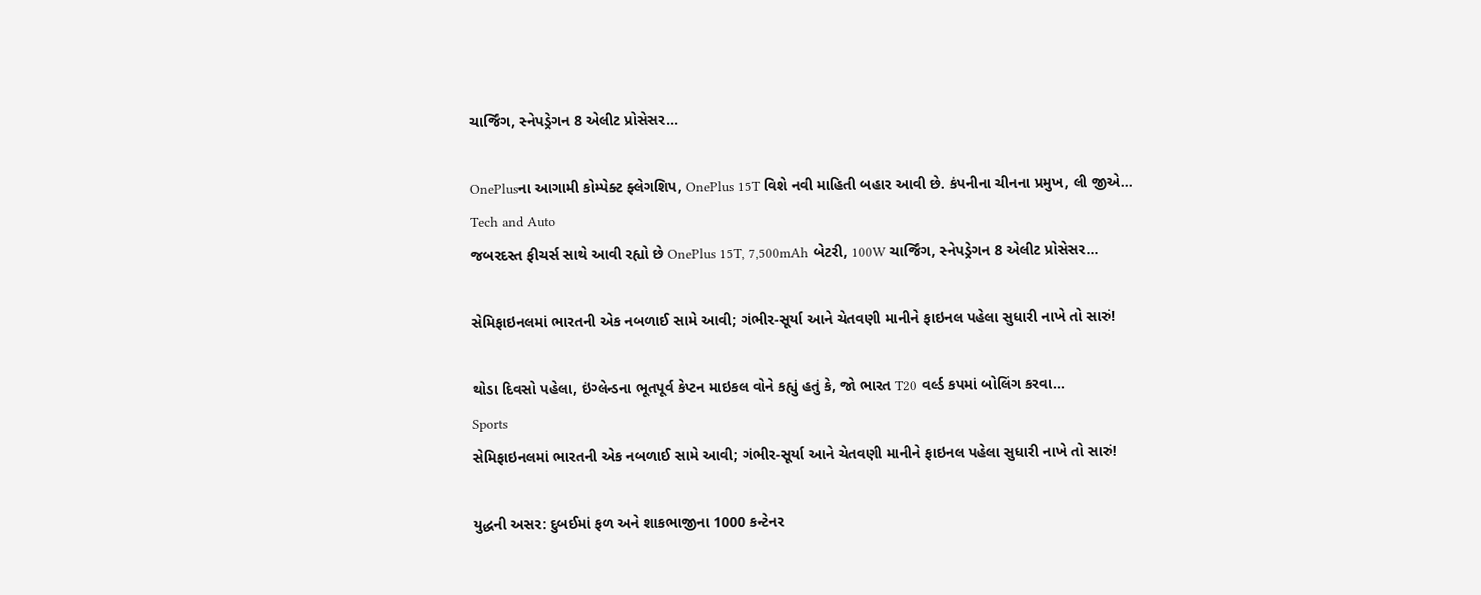ચાર્જિંગ, સ્નેપડ્રેગન 8 એલીટ પ્રોસેસર...

OnePlusના આગામી કોમ્પેક્ટ ફ્લેગશિપ, OnePlus 15T વિશે નવી માહિતી બહાર આવી છે. કંપનીના ચીનના પ્રમુખ, લી જીએ...
Tech and Auto
જબરદસ્ત ફીચર્સ સાથે આવી રહ્યો છે OnePlus 15T, 7,500mAh બેટરી, 100W ચાર્જિંગ, સ્નેપડ્રેગન 8 એલીટ પ્રોસેસર...

સેમિફાઇનલમાં ભારતની એક નબળાઈ સામે આવી; ગંભીર-સૂર્યા આને ચેતવણી માનીને ફાઇનલ પહેલા સુધારી નાખે તો સારું!

થોડા દિવસો પહેલા, ઇંગ્લેન્ડના ભૂતપૂર્વ કેપ્ટન માઇકલ વોને કહ્યું હતું કે, જો ભારત T20 વર્લ્ડ કપમાં બોલિંગ કરવા...
Sports
સેમિફાઇનલમાં ભારતની એક નબળાઈ સામે આવી; ગંભીર-સૂર્યા આને ચેતવણી માનીને ફાઇનલ પહેલા સુધારી નાખે તો સારું!

યુદ્ધની અસર: દુબઈમાં ફળ અને શાકભાજીના 1000 કન્ટેનર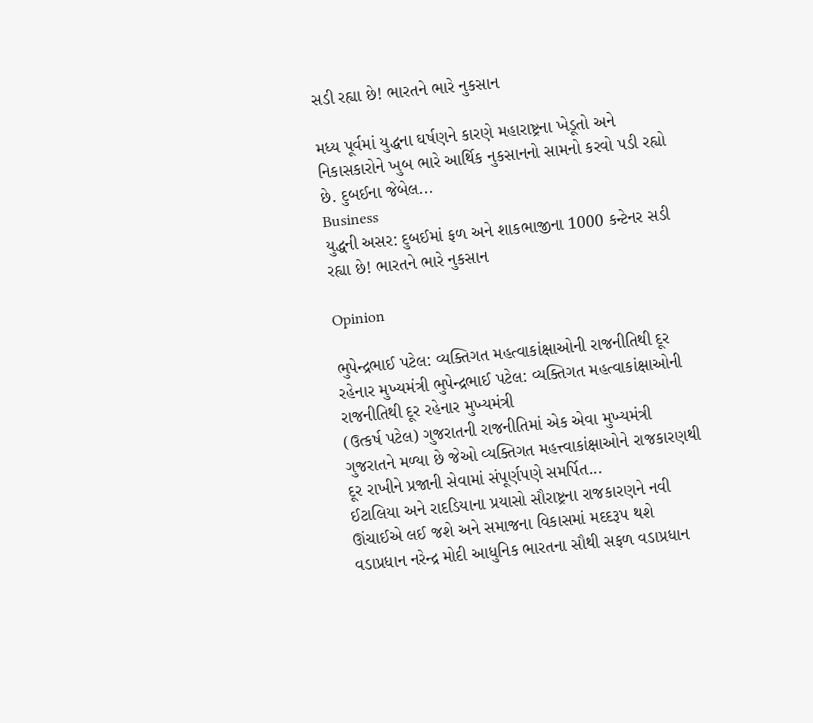સડી રહ્યા છે! ભારતને ભારે નુકસાન

મધ્ય પૂર્વમાં યુદ્ધના ઘર્ષણને કારણે મહારાષ્ટ્રના ખેડૂતો અને નિકાસકારોને ખુબ ભારે આર્થિક નુકસાનનો સામનો કરવો પડી રહ્યો છે. દુબઈના જેબેલ...
Business
યુદ્ધની અસર: દુબઈમાં ફળ અને શાકભાજીના 1000 કન્ટેનર સડી રહ્યા છે! ભારતને ભારે નુકસાન

Opinion

ભુપેન્દ્રભાઈ પટેલ: વ્યક્તિગત મહત્વાકાંક્ષાઓની રાજનીતિથી દૂર રહેનાર મુખ્યમંત્રી ભુપેન્દ્રભાઈ પટેલ: વ્યક્તિગત મહત્વાકાંક્ષાઓની રાજનીતિથી દૂર રહેનાર મુખ્યમંત્રી
(ઉત્કર્ષ પટેલ) ગુજરાતની રાજનીતિમાં એક એવા મુખ્યમંત્રી ગુજરાતને મળ્યા છે જેઓ વ્યક્તિગત મહત્ત્વાકાંક્ષાઓને રાજકારણથી દૂર રાખીને પ્રજાની સેવામાં સંપૂર્ણપણે સમર્પિત...
ઈટાલિયા અને રાદડિયાના પ્રયાસો સૌરાષ્ટ્રના રાજકારણને નવી ઊંચાઈએ લઈ જશે અને સમાજના વિકાસમાં મદદરૂપ થશે
વડાપ્રધાન નરેન્દ્ર મોદી આધુનિક ભારતના સૌથી સફળ વડાપ્રધાન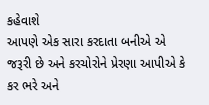કહેવાશે
આપણે એક સારા કરદાતા બનીએ એ જરૂરી છે અને કરચોરોને પ્રેરણા આપીએ કે કર ભરે અને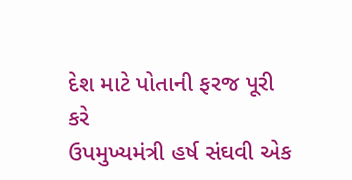દેશ માટે પોતાની ફરજ પૂરી કરે
ઉપમુખ્યમંત્રી હર્ષ સંઘવી એક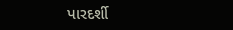પારદર્શી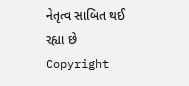નેતૃત્વ સાબિત થઈ રહ્યા છે
Copyright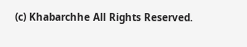(c) Khabarchhe All Rights Reserved.